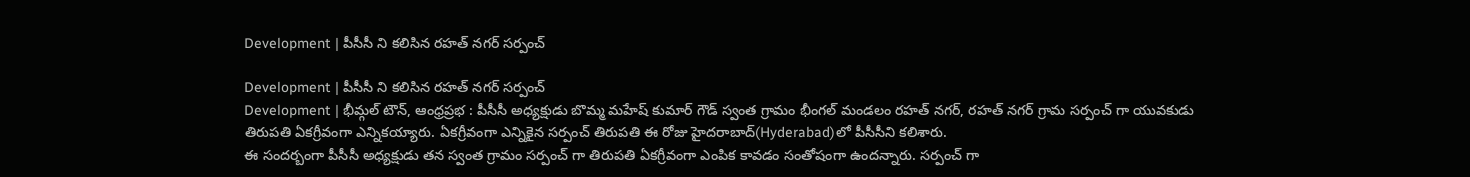Development | పీసీసీ ని కలిసిన రహత్ నగర్ సర్పంచ్

Development | పీసీసీ ని కలిసిన రహత్ నగర్ సర్పంచ్
Development | భీమ్గల్ టౌన్, ఆంధ్రప్రభ : పీసీసీ అధ్యక్షుడు బొమ్మ మహేష్ కుమార్ గౌడ్ స్వంత గ్రామం భీంగల్ మండలం రహత్ నగర్, రహత్ నగర్ గ్రామ సర్పంచ్ గా యువకుడు తిరుపతి ఏకగ్రీవంగా ఎన్నికయ్యారు. ఏకగ్రీవంగా ఎన్నికైన సర్పంచ్ తిరుపతి ఈ రోజు హైదరాబాద్(Hyderabad)లో పీసీసీని కలిశారు.
ఈ సందర్బంగా పీసీసీ అధ్యక్షుడు తన స్వంత గ్రామం సర్పంచ్ గా తిరుపతి ఏకగ్రీవంగా ఎంపిక కావడం సంతోషంగా ఉందన్నారు. సర్పంచ్ గా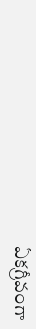ఏకగ్రీవంగా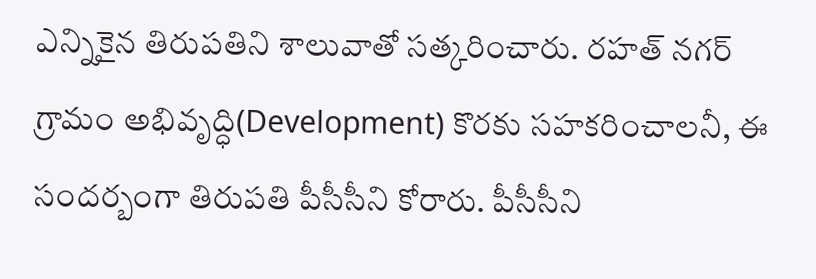ఎన్నికైన తిరుపతిని శాలువాతో సత్కరించారు. రహత్ నగర్ గ్రామం అభివృద్ధి(Development) కొరకు సహకరించాలనీ, ఈ సందర్బంగా తిరుపతి పీసీసీని కోరారు. పీసీసీని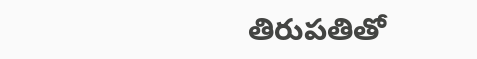తిరుపతితో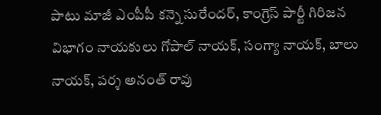పాటు మాజీ ఎంపీపీ కన్నె సురేందర్, కాంగ్రెస్ పార్టీ గిరిజన విభాగం నాయకులు గోపాల్ నాయక్, సంగ్యా నాయక్, బాలు నాయక్, పర్శ అనంత్ రావు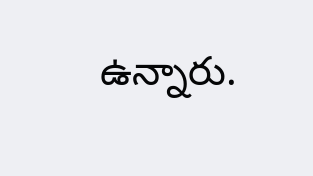ఉన్నారు.